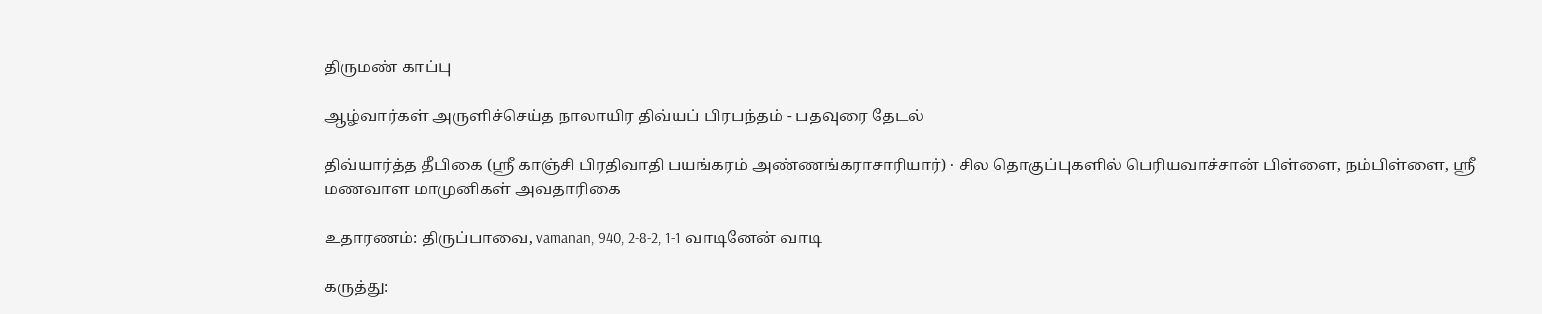திருமண் காப்பு

ஆழ்வார்கள் அருளிச்செய்த நாலாயிர திவ்யப் பிரபந்தம் - பதவுரை தேடல்

திவ்யார்த்த தீபிகை (ஸ்ரீ காஞ்சி பிரதிவாதி பயங்கரம் அண்ணங்கராசாரியார்) · சில தொகுப்புகளில் பெரியவாச்சான் பிள்ளை, நம்பிள்ளை, ஸ்ரீ மணவாள மாமுனிகள் அவதாரிகை

உதாரணம்: திருப்பாவை, vamanan, 940, 2-8-2, 1-1 வாடினேன் வாடி

கருத்து: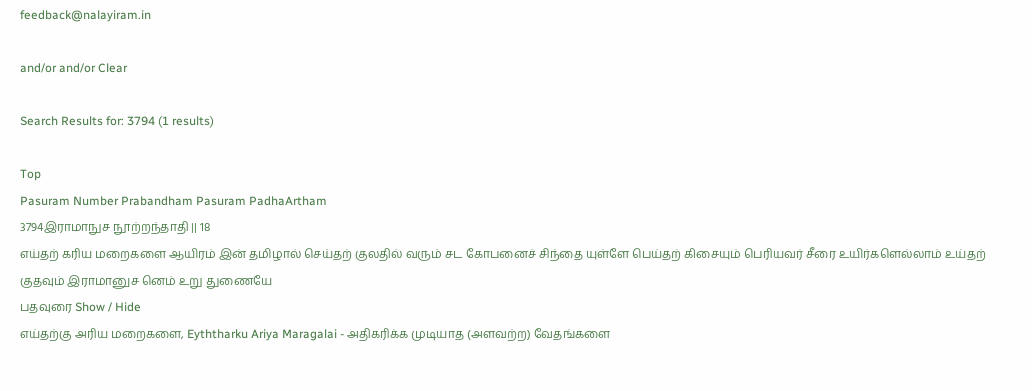feedback@nalayiram.in

and/or and/or Clear

Search Results for: 3794 (1 results)

Top
Pasuram Number Prabandham Pasuram PadhaArtham
3794இராமாநுச நூற்றந்தாதி || 18
எய்தற் கரிய மறைகளை ஆயிரம் இன் தமிழால் செய்தற் குலதில் வரும் சட கோபனைச் சிந்தை யுள்ளே பெய்தற் கிசையும் பெரியவர் சீரை உயிர்களெல்லாம் உய்தற் குதவும் இராமானுச னெம் உறு துணையே
பதவுரை Show / Hide
எய்தற்கு அரிய மறைகளை, Eyththarku Ariya Maragalai - அதிகரிக்க முடியாத (அளவற்ற) வேதங்களை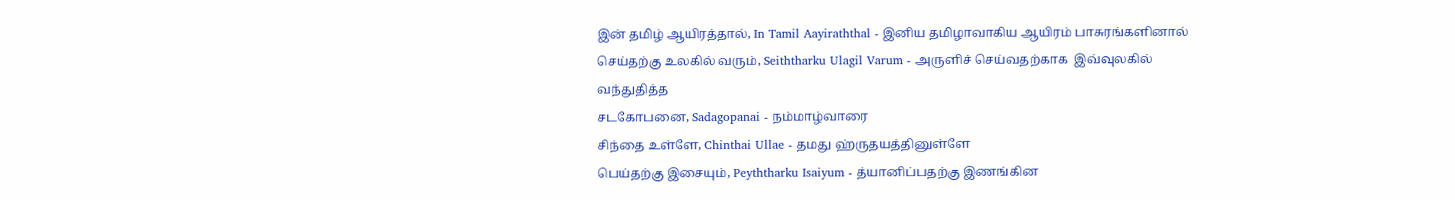இன் தமிழ் ஆயிரத்தால், In Tamil Aayiraththal - இனிய தமிழாவாகிய ஆயிரம் பாசுரங்களினால்
செய்தற்கு உலகில் வரும், Seiththarku Ulagil Varum - அருளிச் செய்வதற்காக  இவ்வுலகில் வந்துதித்த
சடகோபனை, Sadagopanai - நம்மாழ்வாரை
சிந்தை உள்ளே, Chinthai Ullae - தமது ஹ்ருதயத்தினுள்ளே
பெய்தற்கு இசையும், Peyththarku Isaiyum - த்யானிப்பதற்கு இணங்கின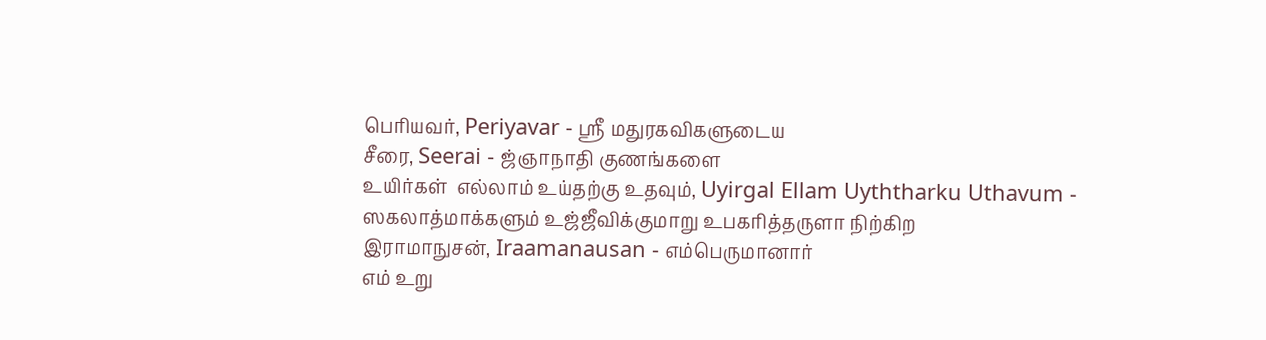பெரியவர், Periyavar - ஸ்ரீ மதுரகவிகளுடைய
சீரை, Seerai - ஜ்ஞாநாதி குணங்களை
உயிர்கள்  எல்லாம் உய்தற்கு உதவும், Uyirgal Ellam Uyththarku Uthavum - ஸகலாத்மாக்களும் உஜ்ஜீவிக்குமாறு உபகரித்தருளா நிற்கிற
இராமாநுசன், Iraamanausan - எம்பெருமானார்
எம் உறு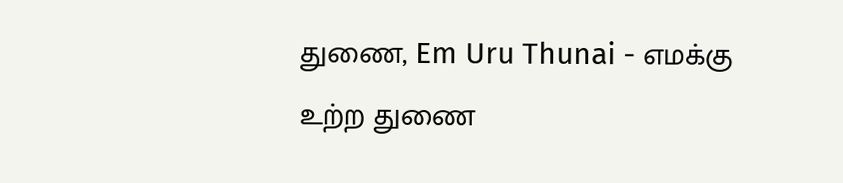துணை, Em Uru Thunai - எமக்கு உற்ற துணை